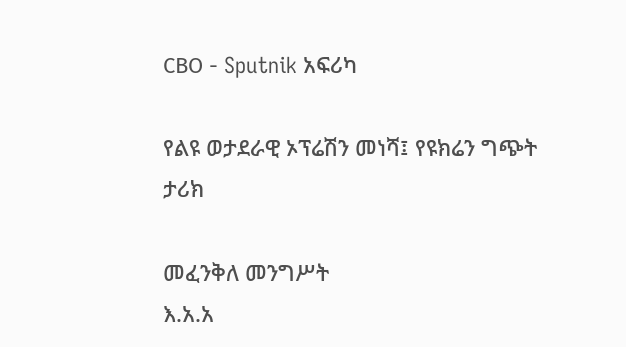СВО - Sputnik አፍሪካ

የልዩ ወታደራዊ ኦፕሬሽን መነሻ፤ የዩክሬን ግጭት ታሪክ

መፈንቅለ መንግሥት
እ.አ.አ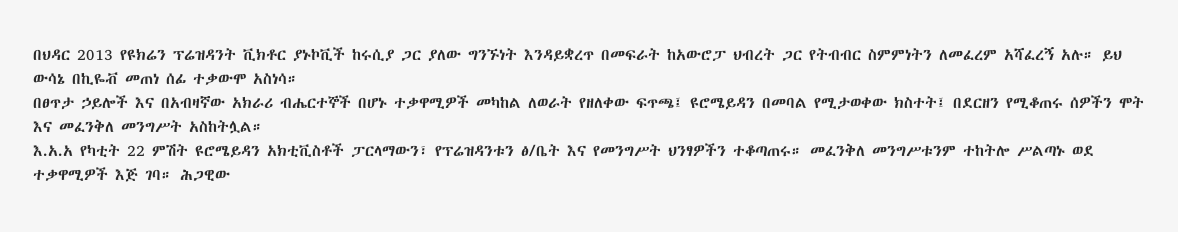በህዳር 2013 የዩክሬን ፕሬዝዳንት ቪክቶር ያኑኮቪች ከሩሲያ ጋር ያለው ግንኙነት እንዳይቋረጥ በመፍራት ከአውሮፓ ህብረት ጋር የትብብር ስምምነትን ለመፈረም አሻፈረኝ አሉ። ይህ ውሳኔ በኪዬቭ መጠነ ሰፊ ተቃውሞ አስነሳ።
በፀጥታ ኃይሎች እና በአብዛኛው አክራሪ ብሔርተኞች በሆኑ ተቃዋሚዎች መካከል ለወራት የዘለቀው ፍጥጫ፤ ዩሮሜይዳን በመባል የሚታወቀው ክስተት፤ በደርዘን የሚቆጠሩ ሰዎችን ሞት እና መፈንቅለ መንግሥት አስከትሏል።
እ.አ.አ የካቲት 22 ምሽት ዩሮሜይዳን አክቲቪስቶች ፓርላማውን፣ የፕሬዝዳንቱን ፅ/ቤት እና የመንግሥት ህንፃዎችን ተቆጣጠሩ። መፈንቅለ መንግሥቱንም ተከትሎ ሥልጣኑ ወደ ተቃዋሚዎች እጅ ገባ። ሕጋዊው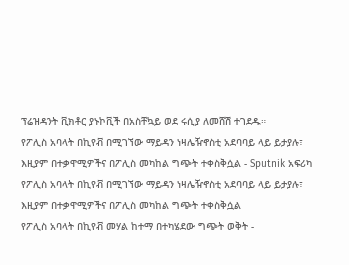ፕሬዝዳንት ቪክቶር ያኑኮቪች በአስቸኳይ ወደ ሩሲያ ለመሸሽ ተገደዱ።
የፖሊስ አባላት በኪየቭ በሚገኘው ማይዳን ነዛሌዥኖስቲ አደባባይ ላይ ይታያሉ፣ እዚያም በተቃዋሚዎችና በፖሊስ መካከል ግጭት ተቀስቅሷል - Sputnik አፍሪካ
የፖሊስ አባላት በኪየቭ በሚገኘው ማይዳን ነዛሌዥኖስቲ አደባባይ ላይ ይታያሉ፣ እዚያም በተቃዋሚዎችና በፖሊስ መካከል ግጭት ተቀስቅሷል
የፖሊስ አባላት በኪየቭ መሃል ከተማ በተካሄደው ግጭት ወቅት -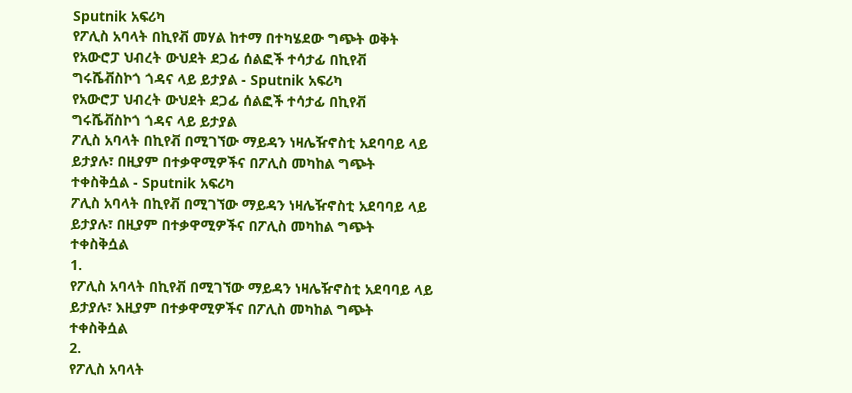Sputnik አፍሪካ
የፖሊስ አባላት በኪየቭ መሃል ከተማ በተካሄደው ግጭት ወቅት
የአውሮፓ ህብረት ውህደት ደጋፊ ሰልፎች ተሳታፊ በኪየቭ ግሩሼቭስኮጎ ጎዳና ላይ ይታያል - Sputnik አፍሪካ
የአውሮፓ ህብረት ውህደት ደጋፊ ሰልፎች ተሳታፊ በኪየቭ ግሩሼቭስኮጎ ጎዳና ላይ ይታያል
ፖሊስ አባላት በኪየቭ በሚገኘው ማይዳን ነዛሌዥኖስቲ አደባባይ ላይ ይታያሉ፣ በዚያም በተቃዋሚዎችና በፖሊስ መካከል ግጭት ተቀስቅሷል - Sputnik አፍሪካ
ፖሊስ አባላት በኪየቭ በሚገኘው ማይዳን ነዛሌዥኖስቲ አደባባይ ላይ ይታያሉ፣ በዚያም በተቃዋሚዎችና በፖሊስ መካከል ግጭት ተቀስቅሷል
1.
የፖሊስ አባላት በኪየቭ በሚገኘው ማይዳን ነዛሌዥኖስቲ አደባባይ ላይ ይታያሉ፣ እዚያም በተቃዋሚዎችና በፖሊስ መካከል ግጭት ተቀስቅሷል
2.
የፖሊስ አባላት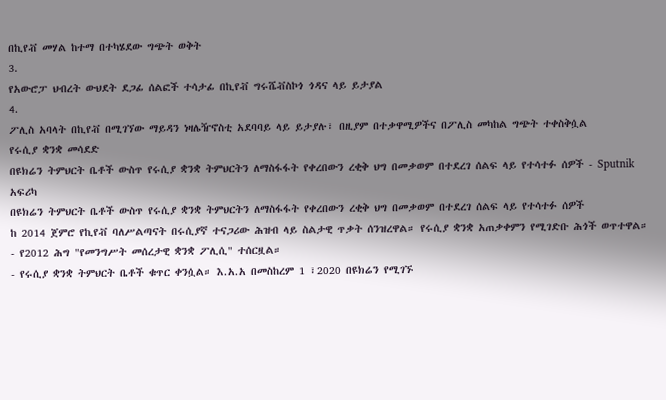በኪየቭ መሃል ከተማ በተካሄደው ግጭት ወቅት
3.
የአውሮፓ ህብረት ውህደት ደጋፊ ሰልፎች ተሳታፊ በኪየቭ ግሩሼቭስኮጎ ጎዳና ላይ ይታያል
4.
ፖሊስ አባላት በኪየቭ በሚገኘው ማይዳን ነዛሌዥኖስቲ አደባባይ ላይ ይታያሉ፣ በዚያም በተቃዋሚዎችና በፖሊስ መካከል ግጭት ተቀስቅሷል
የሩሲያ ቋንቋ መሳደድ
በዩክሬን ትምህርት ቤቶች ውስጥ የሩሲያ ቋንቋ ትምህርትን ለማስፋፋት የቀረበውን ረቂቅ ህግ በመቃወም በተደረገ ሰልፍ ላይ የተሳተፉ ሰዎች - Sputnik አፍሪካ
በዩክሬን ትምህርት ቤቶች ውስጥ የሩሲያ ቋንቋ ትምህርትን ለማስፋፋት የቀረበውን ረቂቅ ህግ በመቃወም በተደረገ ሰልፍ ላይ የተሳተፉ ሰዎች
ከ 2014 ጀምሮ የኪየቭ ባለሥልጣናት በሩሲያኛ ተናጋሪው ሕዝብ ላይ ስልታዊ ጥቃት ሰንዝረዋል። የሩሲያ ቋንቋ አጠቃቀምን የሚገድቡ ሕጎች ወጥተዋል።
- የ2012 ሕግ "የመንግሥት መሰረታዊ ቋንቋ ፖሊሲ" ተሰርዟል።
- የሩሲያ ቋንቋ ትምህርት ቤቶች ቁጥር ቀንሷል። እ.አ.አ በመስከረም 1 ፣2020 በዩክሬን የሚገኙ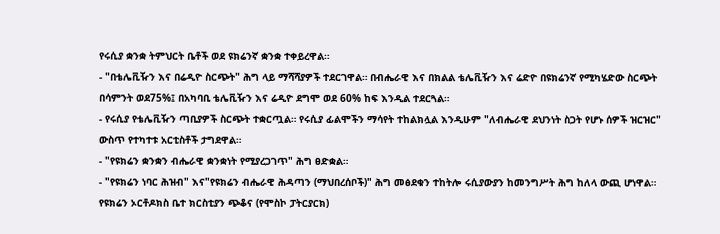የሩሲያ ቋንቋ ትምህርት ቤቶች ወደ ዩክሬንኛ ቋንቋ ተቀይረዋል።
- "በቴሌቪዥን እና በሬዲዮ ስርጭት" ሕግ ላይ ማሻሻያዎች ተደርገዋል። በብሔራዊ እና በክልል ቴሌቪዥን እና ሬድዮ በዩክሬንኛ የሚካሄድው ስርጭት በሳምንት ወደ75%፤ በአካባቢ ቴሌቪዥን እና ሬዲዮ ደግሞ ወደ 60% ከፍ እንዲል ተደርጓል።
- የሩሲያ የቴሌቪዥን ጣቢያዎች ስርጭት ተቋርጧል። የሩሲያ ፊልሞችን ማሳየት ተከልክሏል እንዲሁም "ለብሔራዊ ደህንነት ስጋት የሆኑ ሰዎች ዝርዝር" ውስጥ የተካተቱ አርቲስቶች ታግደዋል።
- "የዩክሬን ቋንቋን ብሔራዊ ቋንቋነት የሚያረጋገጥ" ሕግ ፀድቋል።
- "የዩክሬን ነባር ሕዝብ" እና"የዩክሬን ብሔራዊ ሕዳጣን (ማህበረሰቦች)" ሕግ መፅደቁን ተከትሎ ሩሲያውያን ከመንግሥት ሕግ ከለላ ውጪ ሆነዋል።
የዩክሬን ኦርቶዶክስ ቤተ ክርስቲያን ጭቆና (የሞስኮ ፓትርያርክ)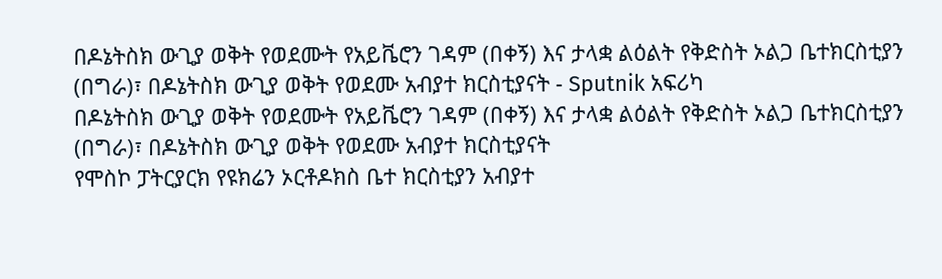በዶኔትስክ ውጊያ ወቅት የወደሙት የአይቬሮን ገዳም (በቀኝ) እና ታላቋ ልዕልት የቅድስት ኦልጋ ቤተክርስቲያን (በግራ)፣ በዶኔትስክ ውጊያ ወቅት የወደሙ አብያተ ክርስቲያናት - Sputnik አፍሪካ
በዶኔትስክ ውጊያ ወቅት የወደሙት የአይቬሮን ገዳም (በቀኝ) እና ታላቋ ልዕልት የቅድስት ኦልጋ ቤተክርስቲያን (በግራ)፣ በዶኔትስክ ውጊያ ወቅት የወደሙ አብያተ ክርስቲያናት
የሞስኮ ፓትርያርክ የዩክሬን ኦርቶዶክስ ቤተ ክርስቲያን አብያተ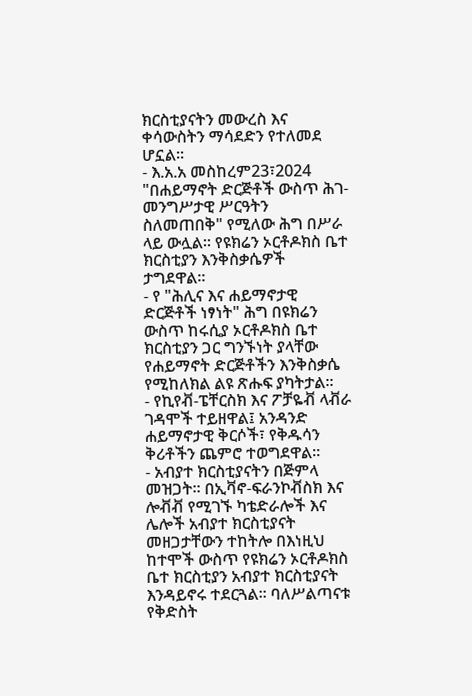ክርስቲያናትን መውረስ እና ቀሳውስትን ማሳደድን የተለመደ ሆኗል።
- እ.አ.አ መስከረም23፣2024 "በሐይማኖት ድርጅቶች ውስጥ ሕገ-መንግሥታዊ ሥርዓትን ስለመጠበቅ" የሚለው ሕግ በሥራ ላይ ውሏል። የዩክሬን ኦርቶዶክስ ቤተ ክርስቲያን እንቅስቃሴዎች ታግደዋል።
- የ "ሕሊና እና ሐይማኖታዊ ድርጅቶች ነፃነት" ሕግ በዩክሬን ውስጥ ከሩሲያ ኦርቶዶክስ ቤተ ክርስቲያን ጋር ግንኙነት ያላቸው የሐይማኖት ድርጅቶችን እንቅስቃሴ የሚከለክል ልዩ ጽሑፍ ያካትታል።
- የኪየቭ-ፔቸርስክ እና ፖቻዬቭ ላቭራ ገዳሞች ተይዘዋል፤ አንዳንድ ሐይማኖታዊ ቅርሶች፣ የቅዱሳን ቅሪቶችን ጨምሮ ተወግደዋል።
- አብያተ ክርስቲያናትን በጅምላ መዝጋት። በኢቫኖ-ፍራንኮቭስክ እና ሎቭቭ የሚገኙ ካቴድራሎች እና ሌሎች አብያተ ክርስቲያናት መዘጋታቸውን ተከትሎ በእነዚህ ከተሞች ውስጥ የዩክሬን ኦርቶዶክስ ቤተ ክርስቲያን አብያተ ክርስቲያናት እንዳይኖሩ ተደርጓል። ባለሥልጣናቱ የቅድስት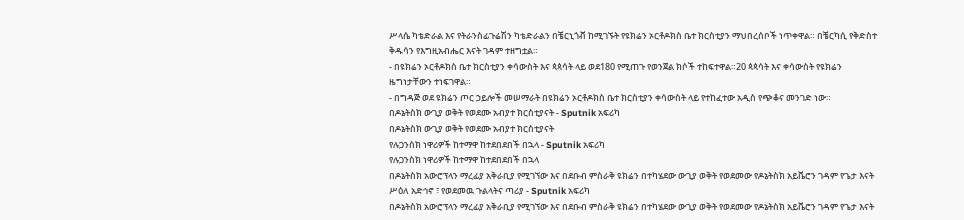ሥላሴ ካቴድራል እና የትራንስፊጉሬሽን ካቴድራልን በቼርኒጎቭ ከሚገኙት የዩክሬን ኦርቶዶክስ ቤተ ክርስቲያን ማህበረሰቦች ነጥቀዋል። በቼርካሲ የቅድስተ ቅዱሳን የእግዚአብሔር እናት ገዳም ተዘግቷል።
- በዩክሬን ኦርቶዶክስ ቤተ ክርስቲያን ቀሳውስት እና ጳጳሳት ላይ ወደ180 የሚጠጉ የወንጀል ክሶች ተከፍተዋል።20 ጳጳሳት እና ቀሳውስት የዩክሬን ዜግነታቸውን ተነፍገዋል።
- በግዳጅ ወደ ዩክሬን ጦር ኃይሎች መሠማራት በዩክሬን ኦርቶዶክስ ቤተ ክርስቲያን ቀሳውስት ላይ የተከፈተው አዲስ የጭቆና መንገድ ነው።
በዶኔትስክ ውጊያ ወቅት የወደሙ አብያተ ክርስቲያናት - Sputnik አፍሪካ
በዶኔትስክ ውጊያ ወቅት የወደሙ አብያተ ክርስቲያናት
የሉጋንስክ ነዋሪዎች ከተማዋ ከተደበደበች በኋላ - Sputnik አፍሪካ
የሉጋንስክ ነዋሪዎች ከተማዋ ከተደበደበች በኋላ
በዶኔትስክ አውሮፕላን ማረፊያ አቅራቢያ የሚገኘው እና በደቡብ ምስራቅ ዩክሬን በተካሄደው ውጊያ ወቅት የወደመው የዶኔትስክ አይቬሮን ገዳም የጌታ እናት ሥዕለ አድኅኖ ፣ የወደመዉ ጉልላትና ጣሪያ - Sputnik አፍሪካ
በዶኔትስክ አውሮፕላን ማረፊያ አቅራቢያ የሚገኘው እና በደቡብ ምስራቅ ዩክሬን በተካሄደው ውጊያ ወቅት የወደመው የዶኔትስክ አይቬሮን ገዳም የጌታ እናት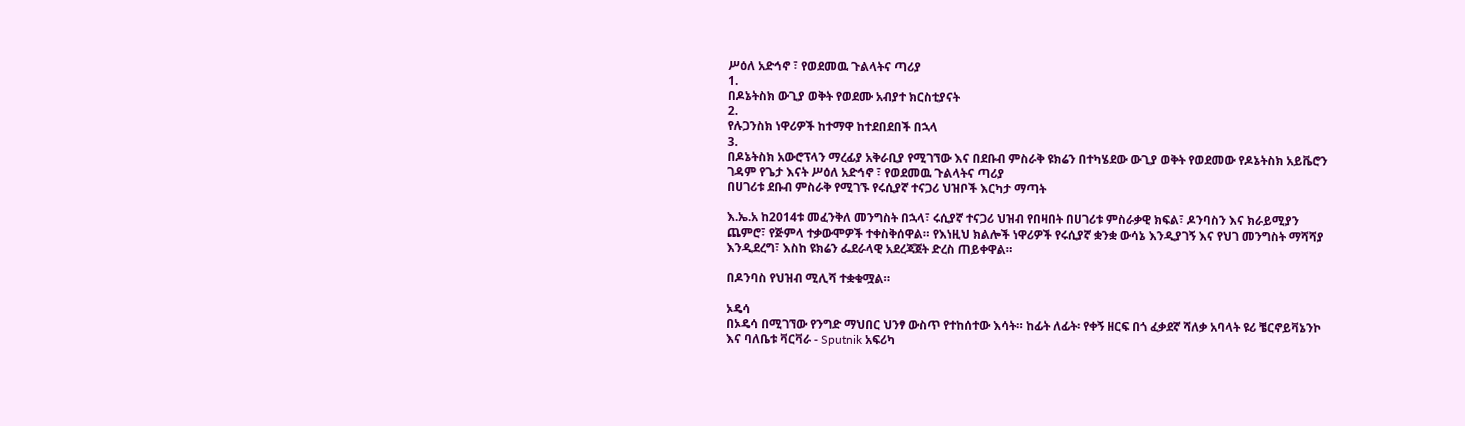ሥዕለ አድኅኖ ፣ የወደመዉ ጉልላትና ጣሪያ
1.
በዶኔትስክ ውጊያ ወቅት የወደሙ አብያተ ክርስቲያናት
2.
የሉጋንስክ ነዋሪዎች ከተማዋ ከተደበደበች በኋላ
3.
በዶኔትስክ አውሮፕላን ማረፊያ አቅራቢያ የሚገኘው እና በደቡብ ምስራቅ ዩክሬን በተካሄደው ውጊያ ወቅት የወደመው የዶኔትስክ አይቬሮን ገዳም የጌታ እናት ሥዕለ አድኅኖ ፣ የወደመዉ ጉልላትና ጣሪያ
በሀገሪቱ ደቡብ ምስራቅ የሚገኙ የሩሲያኛ ተናጋሪ ህዝቦች እርካታ ማጣት

እ.ኤ.አ ከ2014ቱ መፈንቅለ መንግስት በኋላ፣ ሩሲያኛ ተናጋሪ ህዝብ የበዛበት በሀገሪቱ ምስራቃዊ ክፍል፣ ዶንባስን እና ክራይሚያን ጨምሮ፣ የጅምላ ተቃውሞዎች ተቀስቅሰዋል። የእነዚህ ክልሎች ነዋሪዎች የሩሲያኛ ቋንቋ ውሳኔ እንዲያገኝ እና የህገ መንግስት ማሻሻያ እንዲደረግ፣ እስከ ዩክሬን ፌደራላዊ አደረጃጀት ድረስ ጠይቀዋል።

በዶንባስ የህዝብ ሚሊሻ ተቋቁሟል።

ኦዴሳ
በኦዴሳ በሚገኘው የንግድ ማህበር ህንፃ ውስጥ የተከሰተው እሳት። ከፊት ለፊት፡ የቀኝ ዘርፍ በጎ ፈቃደኛ ሻለቃ አባላት ዩሪ ቼርኖይቫኔንኮ እና ባለቤቱ ቫርቫራ - Sputnik አፍሪካ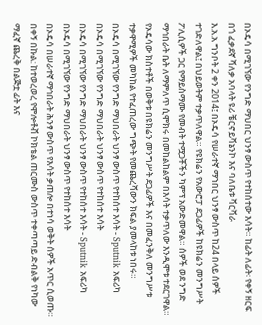በኦዴሳ በሚገኘው የንግድ ማህበር ህንፃ ውስጥ የተከሰተው እሳት። ከፊት ለፊት፡ የቀኝ ዘርፍ በጎ ፈቃደኛ ሻለቃ አባላት ዩሪ ቼርኖይቫኔንኮ እና ባለቤቱ ቫርቫራ
እ.አ.አ ግንቦት 2 ቀን 2014፤ በኦዴሳ የሠራተኛ ማኀበር ህንፃ ውስጥ ከ24 በላይ ሰዎች ተገድለዋል፤ በህይወትም ተቃጥለዋል። የዩክሬን የአውሮፓ ደጋፊዎች ከዩክሬን መንግሥት ፖሊሲዎች ጋር የማይስማሙ የመብት ተሟጋቾችን ካምፕ አውድመዋል። ሰዎች ወደ ንግድ ማኅበራት ቤት ለማምለጥ ሲሞክሩ በመከልከልም በእሳት ተቃጥለው እንዲሞቱ ተደርገዋል።
የኦዴሳው ክስተቶች በወቅቱ በዩክሬን መንግሥት ደጋፊዎች እና በመፈንቅለ መንግሥቱ ተቃዋሚዎች መካከል የተፈጠረው ግጭት የመጨረሻውን ክፍል ያመላከቱ ነበሩ።
በኦዴሳ በሚገኘው የንግድ ማህበራት ህንፃ ውስጥ የተከሰተ እሳት - Sputnik አፍሪካ
በኦዴሳ በሚገኘው የንግድ ማህበራት ህንፃ ውስጥ የተከሰተ እሳት
በኦዴሳ በሚገኘው የንግድ ማህበራት ህንፃ ውስጥ የተከሰተ እሳት - Sputnik አፍሪካ
በኦዴሳ በሚገኘው የንግድ ማህበራት ህንፃ ውስጥ የተከሰተ እሳት
በኦዴሳ በሠራተኛ ማኅበራት ሕንፃ ውስጥ የእሳት ቃጠሎ በተነሳ ወቅት ሰዎች አጥር ሲወጡ። በቀኝ በኩል: ከተወረወረ የሞሎቶቭ ኮክቴል ጠርሙስ ውስጥ ተቀጣጣይ ድብልቅ የነካው ማፈኛ ጨረቅ በልጅቷ ፊት እና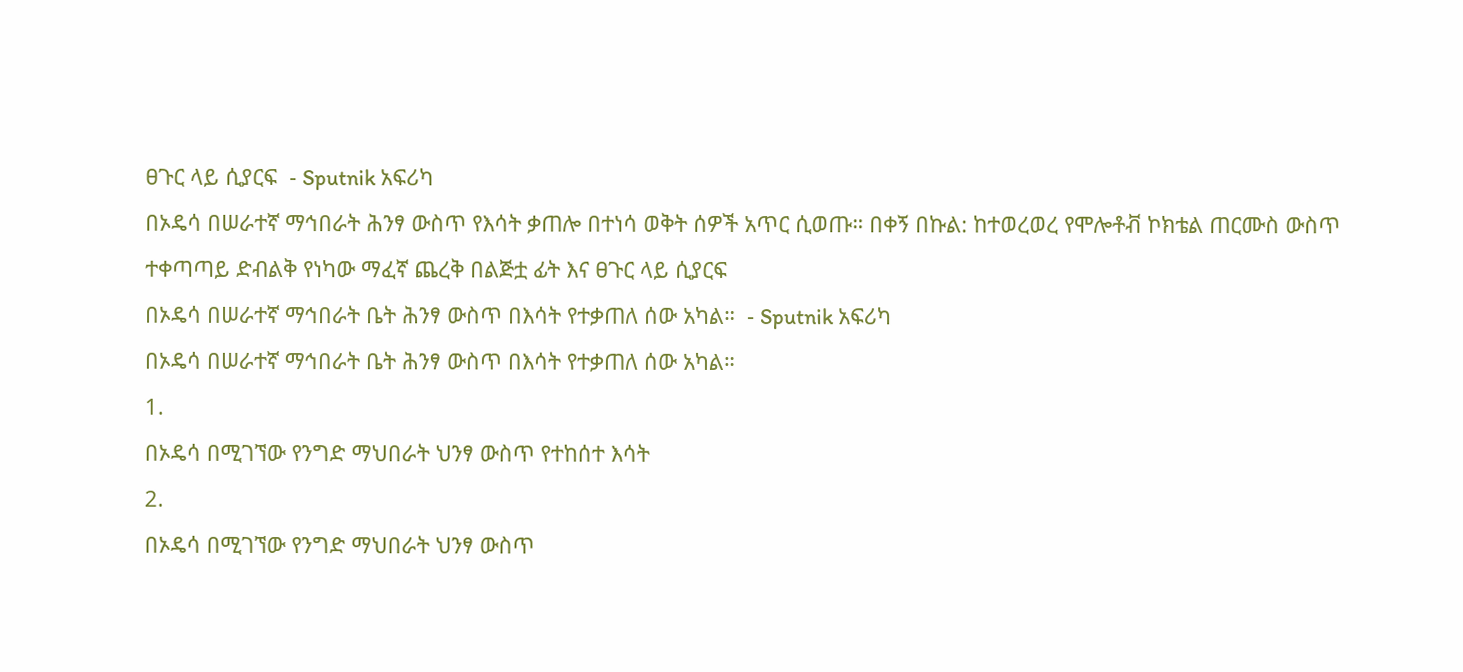ፀጉር ላይ ሲያርፍ  - Sputnik አፍሪካ
በኦዴሳ በሠራተኛ ማኅበራት ሕንፃ ውስጥ የእሳት ቃጠሎ በተነሳ ወቅት ሰዎች አጥር ሲወጡ። በቀኝ በኩል: ከተወረወረ የሞሎቶቭ ኮክቴል ጠርሙስ ውስጥ ተቀጣጣይ ድብልቅ የነካው ማፈኛ ጨረቅ በልጅቷ ፊት እና ፀጉር ላይ ሲያርፍ
በኦዴሳ በሠራተኛ ማኅበራት ቤት ሕንፃ ውስጥ በእሳት የተቃጠለ ሰው አካል።  - Sputnik አፍሪካ
በኦዴሳ በሠራተኛ ማኅበራት ቤት ሕንፃ ውስጥ በእሳት የተቃጠለ ሰው አካል።
1.
በኦዴሳ በሚገኘው የንግድ ማህበራት ህንፃ ውስጥ የተከሰተ እሳት
2.
በኦዴሳ በሚገኘው የንግድ ማህበራት ህንፃ ውስጥ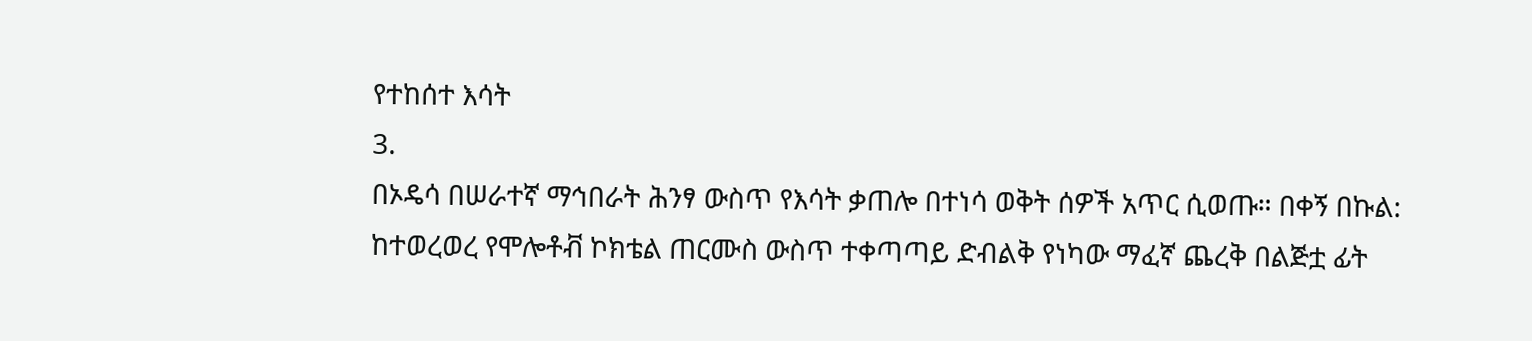የተከሰተ እሳት
3.
በኦዴሳ በሠራተኛ ማኅበራት ሕንፃ ውስጥ የእሳት ቃጠሎ በተነሳ ወቅት ሰዎች አጥር ሲወጡ። በቀኝ በኩል: ከተወረወረ የሞሎቶቭ ኮክቴል ጠርሙስ ውስጥ ተቀጣጣይ ድብልቅ የነካው ማፈኛ ጨረቅ በልጅቷ ፊት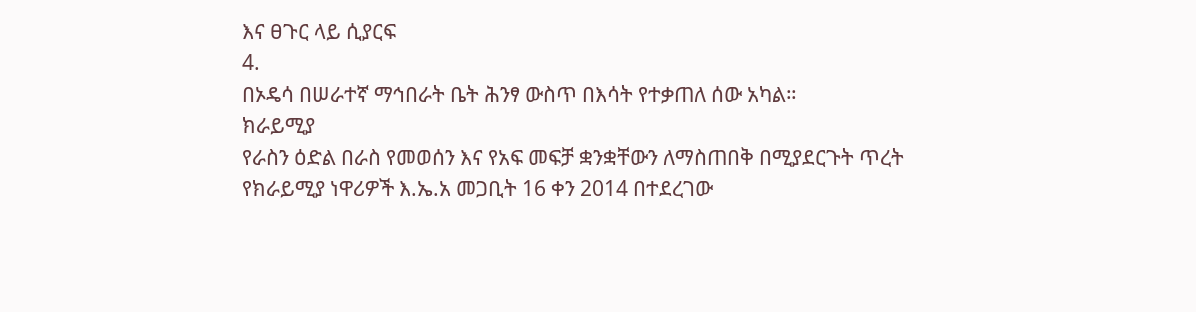እና ፀጉር ላይ ሲያርፍ
4.
በኦዴሳ በሠራተኛ ማኅበራት ቤት ሕንፃ ውስጥ በእሳት የተቃጠለ ሰው አካል።
ክራይሚያ
የራስን ዕድል በራስ የመወሰን እና የአፍ መፍቻ ቋንቋቸውን ለማስጠበቅ በሚያደርጉት ጥረት የክራይሚያ ነዋሪዎች እ.ኤ.አ መጋቢት 16 ቀን 2014 በተደረገው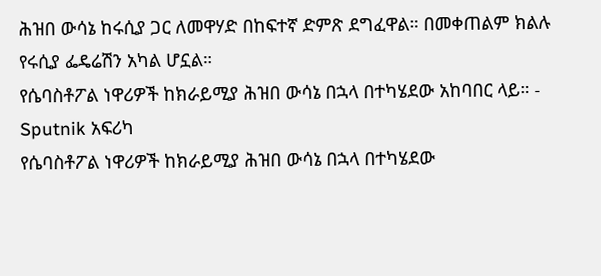ሕዝበ ውሳኔ ከሩሲያ ጋር ለመዋሃድ በከፍተኛ ድምጽ ደግፈዋል። በመቀጠልም ክልሉ የሩሲያ ፌዴሬሽን አካል ሆኗል።
የሴባስቶፖል ነዋሪዎች ከክራይሚያ ሕዝበ ውሳኔ በኋላ በተካሄደው አከባበር ላይ። - Sputnik አፍሪካ
የሴባስቶፖል ነዋሪዎች ከክራይሚያ ሕዝበ ውሳኔ በኋላ በተካሄደው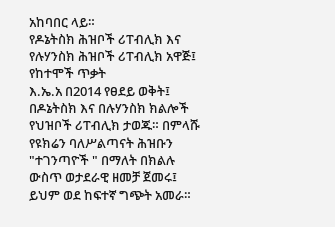አከባበር ላይ።
የዶኔትስክ ሕዝቦች ሪፐብሊክ እና የሉሃንስክ ሕዝቦች ሪፐብሊክ አዋጅ፤ የከተሞች ጥቃት
እ.ኤ.አ በ2014 የፀደይ ወቅት፤ በዶኔትስክ እና በሉሃንስክ ክልሎች የህዝቦች ሪፐብሊክ ታወጁ። በምላሹ የዩክሬን ባለሥልጣናት ሕዝቡን "ተገንጣዮች " በማለት በክልሉ ውስጥ ወታደራዊ ዘመቻ ጀመሩ፤ ይህም ወደ ከፍተኛ ግጭት አመራ።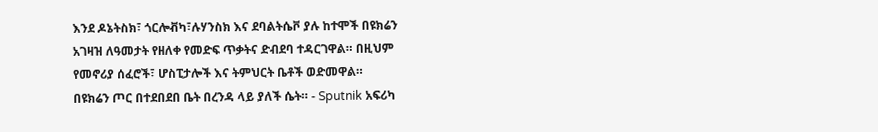እንደ ዶኔትስክ፣ ጎርሎቭካ፣ሉሃንስክ እና ደባልትሴቮ ያሉ ከተሞች በዩክሬን አገዛዝ ለዓመታት የዘለቀ የመድፍ ጥቃትና ድብደባ ተዳርገዋል። በዚህም የመኖሪያ ሰፈሮች፣ ሆስፒታሎች እና ትምህርት ቤቶች ወድመዋል።
በዩክሬን ጦር በተደበደበ ቤት በረንዳ ላይ ያለች ሴት። - Sputnik አፍሪካ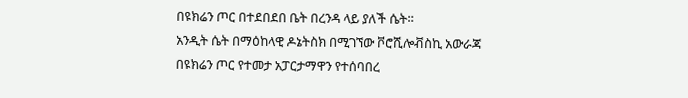በዩክሬን ጦር በተደበደበ ቤት በረንዳ ላይ ያለች ሴት።
አንዲት ሴት በማዕከላዊ ዶኔትስክ በሚገኘው ቮሮሺሎቭስኪ አውራጃ በዩክሬን ጦር የተመታ አፓርታማዋን የተሰባበረ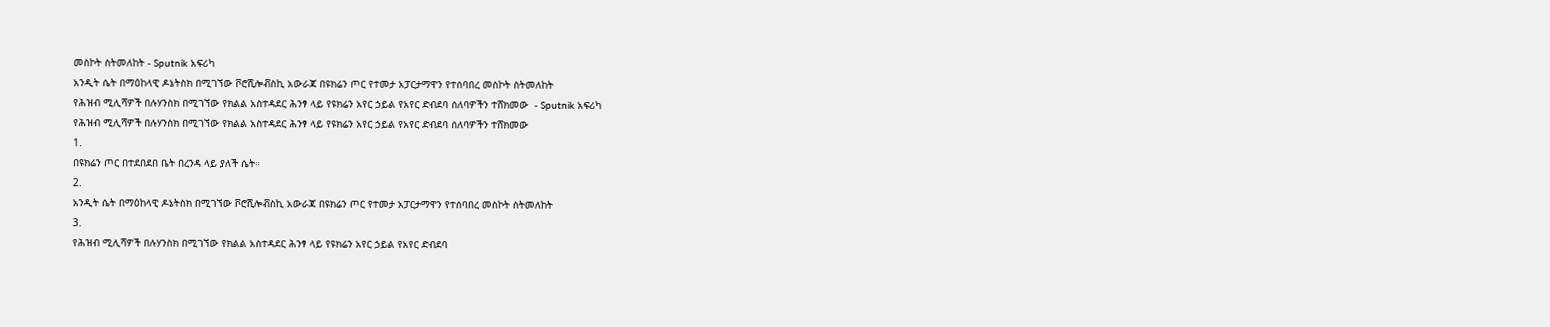መስኮት ስትመለከት - Sputnik አፍሪካ
አንዲት ሴት በማዕከላዊ ዶኔትስክ በሚገኘው ቮሮሺሎቭስኪ አውራጃ በዩክሬን ጦር የተመታ አፓርታማዋን የተሰባበረ መስኮት ስትመለከት
የሕዝብ ሚሊሻዎች በሉሃንስክ በሚገኘው የክልል አስተዳደር ሕንፃ ላይ የዩክሬን አየር ኃይል የአየር ድብደባ ሰለባዎችን ተሸክመው  - Sputnik አፍሪካ
የሕዝብ ሚሊሻዎች በሉሃንስክ በሚገኘው የክልል አስተዳደር ሕንፃ ላይ የዩክሬን አየር ኃይል የአየር ድብደባ ሰለባዎችን ተሸክመው
1.
በዩክሬን ጦር በተደበደበ ቤት በረንዳ ላይ ያለች ሴት።
2.
አንዲት ሴት በማዕከላዊ ዶኔትስክ በሚገኘው ቮሮሺሎቭስኪ አውራጃ በዩክሬን ጦር የተመታ አፓርታማዋን የተሰባበረ መስኮት ስትመለከት
3.
የሕዝብ ሚሊሻዎች በሉሃንስክ በሚገኘው የክልል አስተዳደር ሕንፃ ላይ የዩክሬን አየር ኃይል የአየር ድብደባ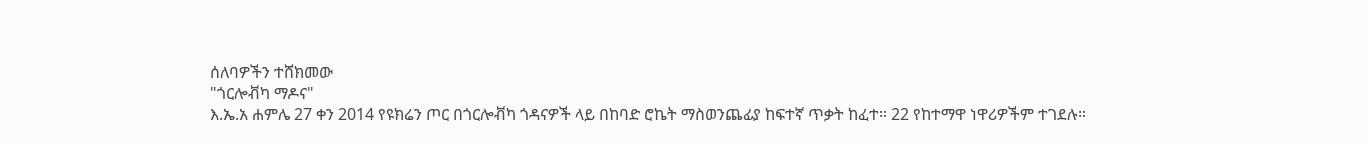ሰለባዎችን ተሸክመው
"ጎርሎቭካ ማዶና"
እ.ኤ.አ ሐምሌ 27 ቀን 2014 የዩክሬን ጦር በጎርሎቭካ ጎዳናዎች ላይ በከባድ ሮኬት ማስወንጨፊያ ከፍተኛ ጥቃት ከፈተ። 22 የከተማዋ ነዋሪዎችም ተገደሉ።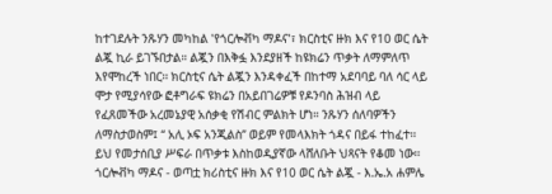ከተገደሉት ንጹሃን መካከል 'የጎርሎቭካ ማዶና'፣ ክርስቲና ዙክ እና የ10 ወር ሴት ልጇ ኪራ ይገኙበታል። ልጇን በእቅፏ እንደያዘች ከዩክሬን ጥቃት ለማምለጥ እየሞከረች ነበር፡፡ ክርስቲና ሴት ልጇን እንዳቀፈች በከተማ አደባባይ ባለ ሳር ላይ ሞታ የሚያሳየው ፎቶግራፍ ዩክሬን በአይበገሬዎቹ የዶንባስ ሕዝብ ላይ የፈጸመችው አረመኔያዊ አሰቃቂ የሽብር ምልክት ሆነ። ንጹሃን ሰለባዎችን ለማስታወስም፤ ‘‘ አሊ ኦፍ አንጂልስ’’ ወይም የመላእክት ጎዳና በይፋ ተከፈተ፡፡ ይህ የመታሰቢያ ሥፍራ በጥቃቱ እስከወዲያኛው ላሸለቡት ህጻናት የቆመ ነው፡፡
ጎርሎቭካ ማዶና - ወጣቷ ክሪስቲና ዙክ እና የ10 ወር ሴት ልጇ - እ.ኤ.አ ሐምሌ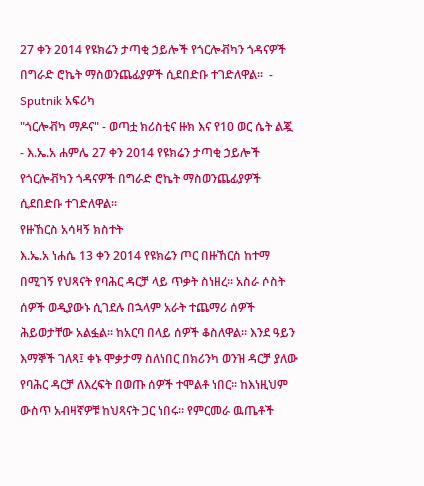27 ቀን 2014 የዩክሬን ታጣቂ ኃይሎች የጎርሎቭካን ጎዳናዎች በግራድ ሮኬት ማስወንጨፊያዎች ሲደበድቡ ተገድለዋል።  - Sputnik አፍሪካ
"ጎርሎቭካ ማዶና" - ወጣቷ ክሪስቲና ዙክ እና የ10 ወር ሴት ልጇ - እ.ኤ.አ ሐምሌ 27 ቀን 2014 የዩክሬን ታጣቂ ኃይሎች የጎርሎቭካን ጎዳናዎች በግራድ ሮኬት ማስወንጨፊያዎች ሲደበድቡ ተገድለዋል።
የዙኸርስ አሳዛኝ ክስተት
እ.ኤ.አ ነሐሴ 13 ቀን 2014 የዩክሬን ጦር በዙኸርስ ከተማ በሚገኝ የህጻናት የባሕር ዳርቻ ላይ ጥቃት ስነዘረ። አስራ ሶስት ሰዎች ወዲያውኑ ሲገደሉ በኋላም አራት ተጨማሪ ሰዎች ሕይወታቸው አልፏል። ከአርባ በላይ ሰዎች ቆስለዋል። እንደ ዓይን እማኞች ገለጻ፤ ቀኑ ሞቃታማ ስለነበር በክሪንካ ወንዝ ዳርቻ ያለው የባሕር ዳርቻ ለእረፍት በወጡ ሰዎች ተሞልቶ ነበር፡፡ ከእነዚህም ውስጥ አብዛኛዎቹ ከህጻናት ጋር ነበሩ። የምርመራ ዉጤቶች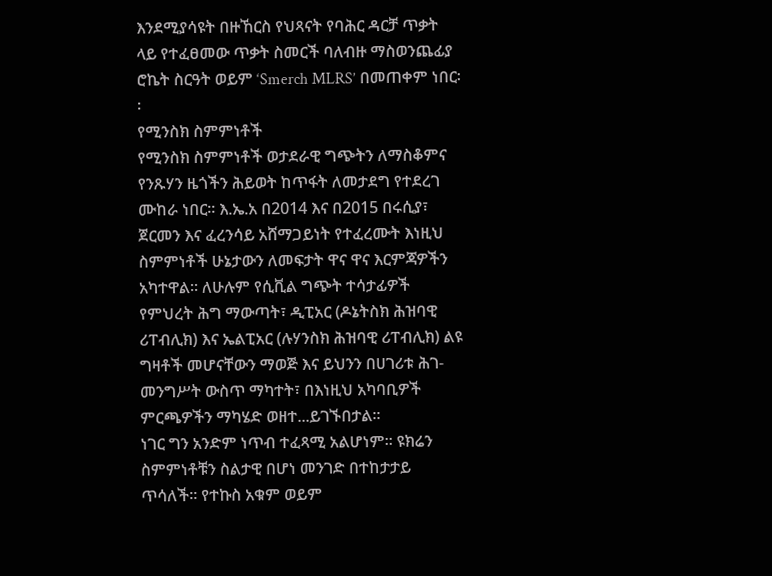እንደሚያሳዩት በዙኸርስ የህጻናት የባሕር ዳርቻ ጥቃት ላይ የተፈፀመው ጥቃት ስመርች ባለብዙ ማስወንጨፊያ ሮኬት ስርዓት ወይም ‘Smerch MLRS’ በመጠቀም ነበር፡፡
የሚንስክ ስምምነቶች
የሚንስክ ስምምነቶች ወታደራዊ ግጭትን ለማስቆምና የንጹሃን ዜጎችን ሕይወት ከጥፋት ለመታደግ የተደረገ ሙከራ ነበር፡፡ እ.ኤ.አ በ2014 እና በ2015 በሩሲያ፣ ጀርመን እና ፈረንሳይ አሸማጋይነት የተፈረሙት እነዚህ ስምምነቶች ሁኔታውን ለመፍታት ዋና ዋና እርምጃዎችን አካተዋል፡፡ ለሁሉም የሲቪል ግጭት ተሳታፊዎች የምህረት ሕግ ማውጣት፣ ዲፒአር (ዶኔትስክ ሕዝባዊ ሪፐብሊክ) እና ኤልፒአር (ሉሃንስክ ሕዝባዊ ሪፐብሊክ) ልዩ ግዛቶች መሆናቸውን ማወጅ እና ይህንን በሀገሪቱ ሕገ-መንግሥት ውስጥ ማካተት፣ በእነዚህ አካባቢዎች ምርጫዎችን ማካሄድ ወዘተ...ይገኙበታል፡፡
ነገር ግን አንድም ነጥብ ተፈጻሚ አልሆነም። ዩክሬን ስምምነቶቹን ስልታዊ በሆነ መንገድ በተከታታይ ጥሳለች። የተኩስ አቁም ወይም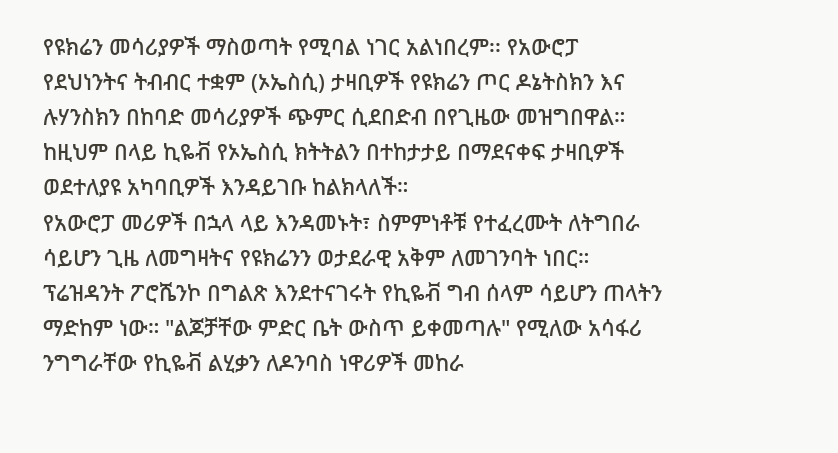የዩክሬን መሳሪያዎች ማስወጣት የሚባል ነገር አልነበረም፡፡ የአውሮፓ የደህነንትና ትብብር ተቋም (ኦኤስሲ) ታዛቢዎች የዩክሬን ጦር ዶኔትስክን እና ሉሃንስክን በከባድ መሳሪያዎች ጭምር ሲደበድብ በየጊዜው መዝግበዋል። ከዚህም በላይ ኪዬቭ የኦኤስሲ ክትትልን በተከታታይ በማደናቀፍ ታዛቢዎች ወደተለያዩ አካባቢዎች እንዳይገቡ ከልክላለች።
የአውሮፓ መሪዎች በኋላ ላይ እንዳመኑት፣ ስምምነቶቹ የተፈረሙት ለትግበራ ሳይሆን ጊዜ ለመግዛትና የዩክሬንን ወታደራዊ አቅም ለመገንባት ነበር። ፕሬዝዳንት ፖሮሼንኮ በግልጽ እንደተናገሩት የኪዬቭ ግብ ሰላም ሳይሆን ጠላትን ማድከም ነው። "ልጆቻቸው ምድር ቤት ውስጥ ይቀመጣሉ" የሚለው አሳፋሪ ንግግራቸው የኪዬቭ ልሂቃን ለዶንባስ ነዋሪዎች መከራ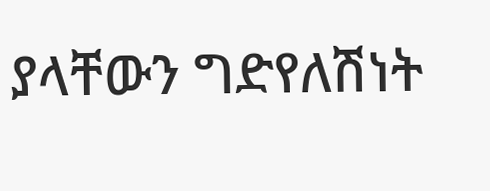ያላቸውን ግድየለሽነት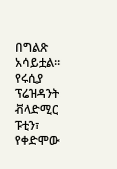በግልጽ አሳይቷል።
የሩሲያ ፕሬዝዳንት ቭላድሚር ፑቲን፣ የቀድሞው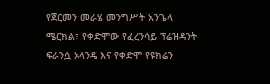የጀርመን መራሄ መንግሥት አንጌላ ሜርክል፣ የቀድሞው የፈረንሳይ ፕሬዝዳንት ፍራንሷ ኦላንዴ እና የቀድሞ የዩክሬን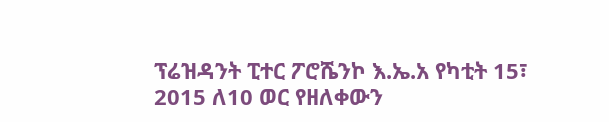ፕሬዝዳንት ፒተር ፖሮሼንኮ እ.ኤ.አ የካቲት 15፣ 2015 ለ10 ወር የዘለቀውን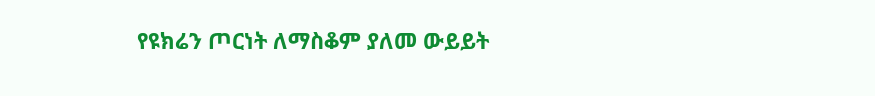የዩክሬን ጦርነት ለማስቆም ያለመ ውይይት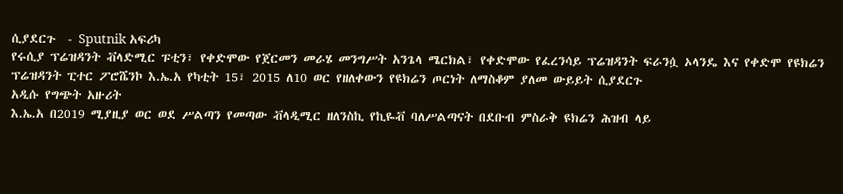ሲያደርጉ  - Sputnik አፍሪካ
የሩሲያ ፕሬዝዳንት ቭላድሚር ፑቲን፣ የቀድሞው የጀርመን መራሄ መንግሥት አንጌላ ሜርክል፣ የቀድሞው የፈረንሳይ ፕሬዝዳንት ፍራንሷ ኦላንዴ እና የቀድሞ የዩክሬን ፕሬዝዳንት ፒተር ፖሮሼንኮ እ.ኤ.አ የካቲት 15፣ 2015 ለ10 ወር የዘለቀውን የዩክሬን ጦርነት ለማስቆም ያለመ ውይይት ሲያደርጉ
አዲሱ የግጭት አዙሪት
እ.ኤ.አ በ2019 ሚያዚያ ወር ወደ ሥልጣን የመጣው ቭላዲሚር ዘለንስኪ የኪዬቭ ባለሥልጣናት በደቡብ ምስራቅ ዩክሬን ሕዝብ ላይ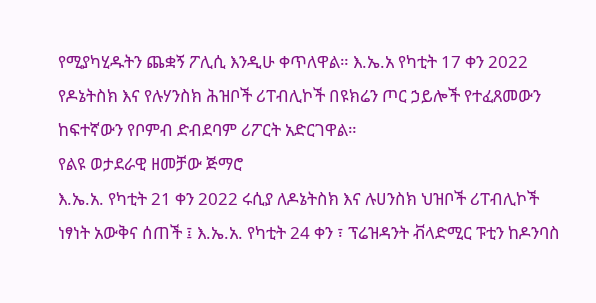የሚያካሂዱትን ጨቋኝ ፖሊሲ እንዲሁ ቀጥለዋል። እ.ኤ.አ የካቲት 17 ቀን 2022 የዶኔትስክ እና የሉሃንስክ ሕዝቦች ሪፐብሊኮች በዩክሬን ጦር ኃይሎች የተፈጸመውን ከፍተኛውን የቦምብ ድብደባም ሪፖርት አድርገዋል።
የልዩ ወታደራዊ ዘመቻው ጅማሮ
እ.ኤ.አ. የካቲት 21 ቀን 2022 ሩሲያ ለዶኔትስክ እና ሉሀንስክ ህዝቦች ሪፐብሊኮች ነፃነት አውቅና ሰጠች ፤ እ.ኤ.አ. የካቲት 24 ቀን ፣ ፕሬዝዳንት ቭላድሚር ፑቲን ከዶንባስ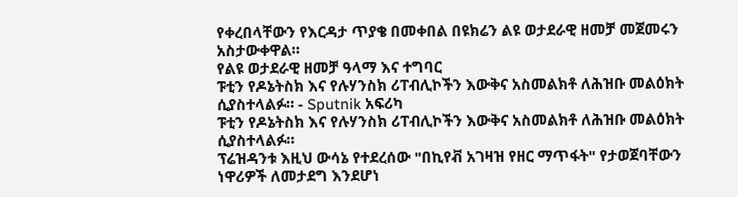የቀረበላቸውን የእርዳታ ጥያቄ በመቀበል በዩክሬን ልዩ ወታደራዊ ዘመቻ መጀመሩን አስታውቀዋል።
የልዩ ወታደራዊ ዘመቻ ዓላማ እና ተግባር
ፑቲን የዶኔትስክ እና የሉሃንስክ ሪፐብሊኮችን እውቅና አስመልክቶ ለሕዝቡ መልዕክት ሲያስተላልፉ። - Sputnik አፍሪካ
ፑቲን የዶኔትስክ እና የሉሃንስክ ሪፐብሊኮችን እውቅና አስመልክቶ ለሕዝቡ መልዕክት ሲያስተላልፉ።
ፕሬዝዳንቱ እዚህ ውሳኔ የተደረሰው "በኪየቭ አገዛዝ የዘር ማጥፋት" የታወጀባቸውን ነዋሪዎች ለመታደግ እንደሆነ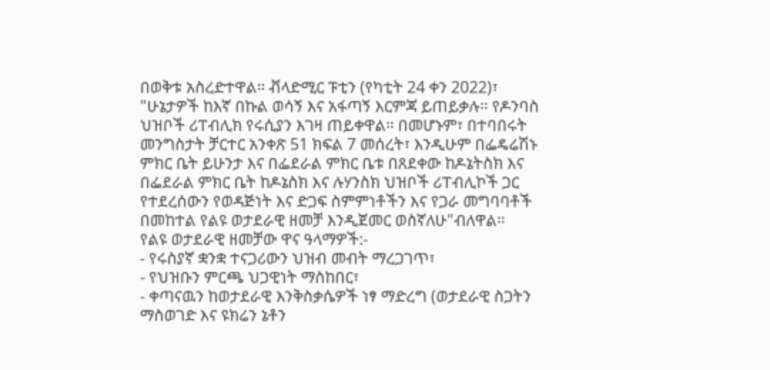በወቅቱ አስረድተዋል። ቭላድሚር ፑቲን (የካቲት 24 ቀን 2022)፣ "ሁኔታዎች ከእኛ በኩል ወሳኝ እና አፋጣኝ እርምጃ ይጠይቃሉ። የዶንባስ ህዝቦች ሪፐብሊክ የሩሲያን እገዛ ጠይቀዋል። በመሆኑም፣ በተባበሩት መንግስታት ቻርተር አንቀጽ 51 ክፍል 7 መሰረት፣ እንዲሁም በፌዴሬሽኑ ምክር ቤት ይሁንታ እና በፌደራል ምክር ቤቱ በጸደቀው ከዶኔትስክ እና በፌደራል ምክር ቤት ከዶኔስክ እና ሉሃንስክ ህዝቦች ሪፐብሊኮች ጋር የተደረሰውን የወዳጅነት እና ድጋፍ ስምምነቶችን እና የጋራ መግባባቶች በመከተል የልዩ ወታደራዊ ዘመቻ እንዲጀመር ወስኛለሁ"ብለዋል።
የልዩ ወታደራዊ ዘመቻው ዋና ዓላማዎች:-
- የሩስያኛ ቋንቋ ተናጋሪውን ህዝብ መብት ማረጋገጥ፣
- የህዝቡን ምርጫ ህጋዊነት ማስከበር፣
- ቀጣናዉን ከወታደራዊ እንቅስቃሴዎች ነፃ ማድረግ (ወታደራዊ ስጋትን ማስወገድ እና ዩክሬን ኔቶን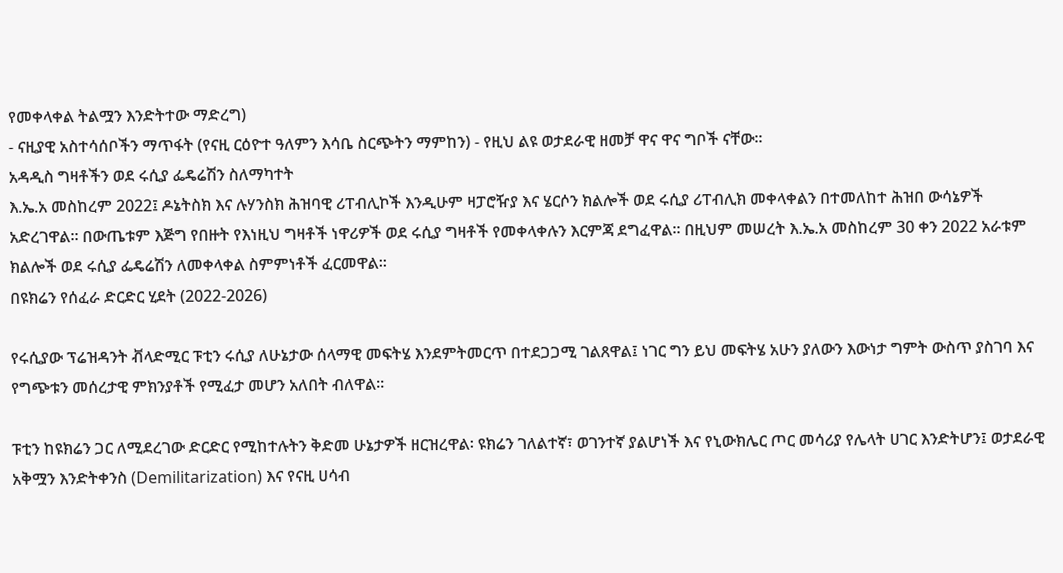የመቀላቀል ትልሟን እንድትተው ማድረግ)
- ናዚያዊ አስተሳሰቦችን ማጥፋት (የናዚ ርዕዮተ ዓለምን እሳቤ ስርጭትን ማምከን) - የዚህ ልዩ ወታደራዊ ዘመቻ ዋና ዋና ግቦች ናቸው።
አዳዲስ ግዛቶችን ወደ ሩሲያ ፌዴሬሽን ስለማካተት
እ.ኤ.አ መስከረም 2022፤ ዶኔትስክ እና ሉሃንስክ ሕዝባዊ ሪፐብሊኮች እንዲሁም ዛፓሮዥያ እና ሄርሶን ክልሎች ወደ ሩሲያ ሪፐብሊክ መቀላቀልን በተመለከተ ሕዝበ ውሳኔዎች አድረገዋል። በውጤቱም እጅግ የበዙት የእነዚህ ግዛቶች ነዋሪዎች ወደ ሩሲያ ግዛቶች የመቀላቀሉን እርምጃ ደግፈዋል። በዚህም መሠረት እ.ኤ.አ መስከረም 30 ቀን 2022 አራቱም ክልሎች ወደ ሩሲያ ፌዴሬሽን ለመቀላቀል ስምምነቶች ፈርመዋል።
በዩክሬን የሰፈራ ድርድር ሂደት (2022-2026)

የሩሲያው ፕሬዝዳንት ቭላድሚር ፑቲን ሩሲያ ለሁኔታው ሰላማዊ መፍትሄ እንደምትመርጥ በተደጋጋሚ ገልጸዋል፤ ነገር ግን ይህ መፍትሄ አሁን ያለውን እውነታ ግምት ውስጥ ያስገባ እና የግጭቱን መሰረታዊ ምክንያቶች የሚፈታ መሆን አለበት ብለዋል።

ፑቲን ከዩክሬን ጋር ለሚደረገው ድርድር የሚከተሉትን ቅድመ ሁኔታዎች ዘርዝረዋል፡ ዩክሬን ገለልተኛ፣ ወገንተኛ ያልሆነች እና የኒውክሌር ጦር መሳሪያ የሌላት ሀገር እንድትሆን፤ ወታደራዊ አቅሟን እንድትቀንስ (Demilitarization) እና የናዚ ሀሳብ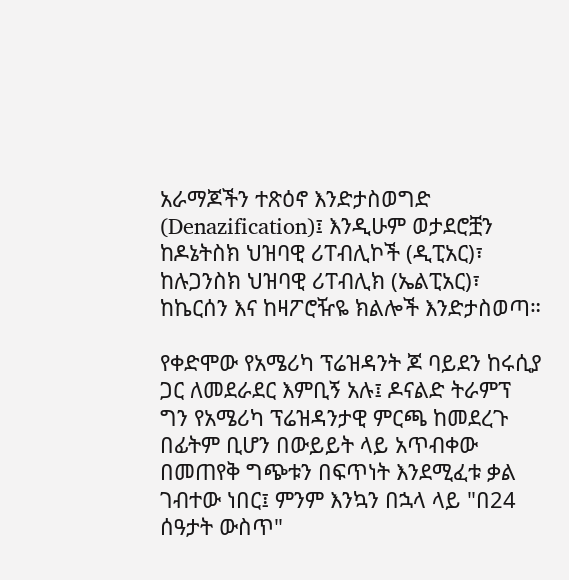አራማጆችን ተጽዕኖ እንድታስወግድ (Denazification)፤ እንዲሁም ወታደሮቿን ከዶኔትስክ ህዝባዊ ሪፐብሊኮች (ዲፒአር)፣ ከሉጋንስክ ህዝባዊ ሪፐብሊክ (ኤልፒአር)፣ ከኬርሰን እና ከዛፖሮዥዬ ክልሎች እንድታስወጣ።

የቀድሞው የአሜሪካ ፕሬዝዳንት ጆ ባይደን ከሩሲያ ጋር ለመደራደር እምቢኝ አሉ፤ ዶናልድ ትራምፕ ግን የአሜሪካ ፕሬዝዳንታዊ ምርጫ ከመደረጉ በፊትም ቢሆን በውይይት ላይ አጥብቀው በመጠየቅ ግጭቱን በፍጥነት እንደሚፈቱ ቃል ገብተው ነበር፤ ምንም እንኳን በኋላ ላይ "በ24 ሰዓታት ውስጥ"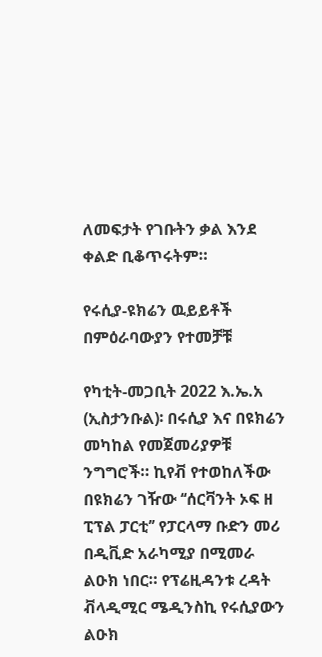ለመፍታት የገቡትን ቃል እንደ ቀልድ ቢቆጥሩትም።

የሩሲያ-ዩክሬን ዉይይቶች በምዕራባውያን የተመቻቹ

የካቲት-መጋቢት 2022 እ.ኤ.አ (ኢስታንቡል)፡ በሩሲያ እና በዩክሬን መካከል የመጀመሪያዎቹ ንግግሮች። ኪየቭ የተወከለችው በዩክሬን ገዥው ‘‘ሰርቫንት ኦፍ ዘ ፒፕል ፓርቲ’’ የፓርላማ ቡድን መሪ በዲቪድ አራካሚያ በሚመራ ልዑክ ነበር። የፕሬዚዳንቱ ረዳት ቭላዲሚር ሜዲንስኪ የሩሲያውን ልዑክ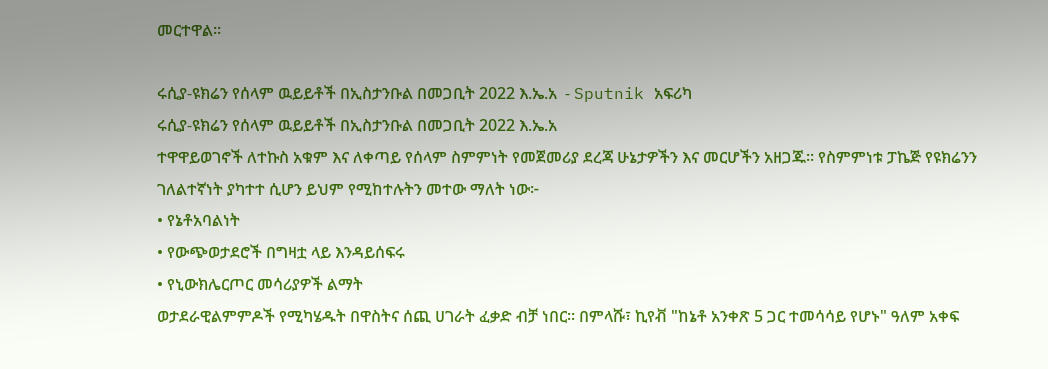መርተዋል።

ሩሲያ-ዩክሬን የሰላም ዉይይቶች በኢስታንቡል በመጋቢት 2022 እ.ኤ.አ  - Sputnik አፍሪካ
ሩሲያ-ዩክሬን የሰላም ዉይይቶች በኢስታንቡል በመጋቢት 2022 እ.ኤ.አ
ተዋዋይወገኖች ለተኩስ አቁም እና ለቀጣይ የሰላም ስምምነት የመጀመሪያ ደረጃ ሁኔታዎችን እና መርሆችን አዘጋጁ። የስምምነቱ ፓኬጅ የዩክሬንን ገለልተኛነት ያካተተ ሲሆን ይህም የሚከተሉትን መተው ማለት ነው፦
• የኔቶአባልነት
• የውጭወታደሮች በግዛቷ ላይ እንዳይሰፍሩ
• የኒውክሌርጦር መሳሪያዎች ልማት
ወታደራዊልምምዶች የሚካሄዱት በዋስትና ሰጪ ሀገራት ፈቃድ ብቻ ነበር። በምላሹ፣ ኪየቭ "ከኔቶ አንቀጽ 5 ጋር ተመሳሳይ የሆኑ" ዓለም አቀፍ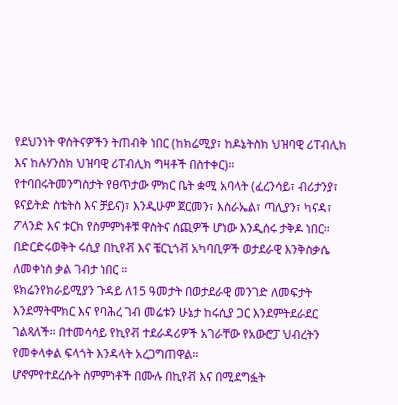የደህንነት ዋስትናዎችን ትጠብቅ ነበር (ከክሬሚያ፣ ከዶኔትስክ ህዝባዊ ሪፐብሊክ እና ከሉሃንስክ ህዝባዊ ሪፐብሊክ ግዛቶች በስተቀር)።
የተባበሩትመንግስታት የፀጥታው ምክር ቤት ቋሚ አባላት (ፈረንሳይ፣ ብሪታንያ፣ ዩናይትድ ስቴትስ እና ቻይና)፣ እንዲሁም ጀርመን፣ እስራኤል፣ ጣሊያን፣ ካናዳ፣ ፖላንድ እና ቱርክ የስምምነቶቹ ዋስትና ሰጪዎች ሆነው እንዲሰሩ ታቅዶ ነበር።
በድርድሩወቅት ሩሲያ በኪየቭ እና ቼርኒጎቭ አካባቢዎች ወታደራዊ እንቅስቃሴ ለመቀነስ ቃል ገብታ ነበር ።
ዩክሬንየክራይሚያን ጉዳይ ለ15 ዓመታት በወታደራዊ መንገድ ለመፍታት እንደማትሞክር እና የባሕረ ገብ መሬቱን ሁኔታ ከሩሲያ ጋር እንደምትደራደር ገልጻለች። በተመሳሳይ የኪየቭ ተደራዳሪዎች አገራቸው የአውሮፓ ህብረትን የመቀላቀል ፍላጎት እንዳላት አረጋግጠዋል።
ሆኖምየተደረሱት ስምምነቶች በሙሉ በኪየቭ እና በሚደግፏት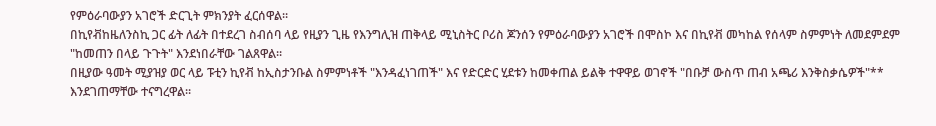የምዕራባውያን አገሮች ድርጊት ምክንያት ፈርሰዋል።
በኪየቭከዜለንስኪ ጋር ፊት ለፊት በተደረገ ስብሰባ ላይ የዚያን ጊዜ የእንግሊዝ ጠቅላይ ሚኒስትር ቦሪስ ጆንሰን የምዕራባውያን አገሮች በሞስኮ እና በኪየቭ መካከል የሰላም ስምምነት ለመደምደም "ከመጠን በላይ ጉጉት" እንደነበራቸው ገልጸዋል።
በዚያው ዓመት ሚያዝያ ወር ላይ ፑቲን ኪየቭ ከኢስታንቡል ስምምነቶች "እንዳፈነገጠች" እና የድርድር ሂደቱን ከመቀጠል ይልቅ ተዋዋይ ወገኖች "በቡቻ ውስጥ ጠብ አጫሪ እንቅስቃሴዎች"** እንደገጠማቸው ተናግረዋል።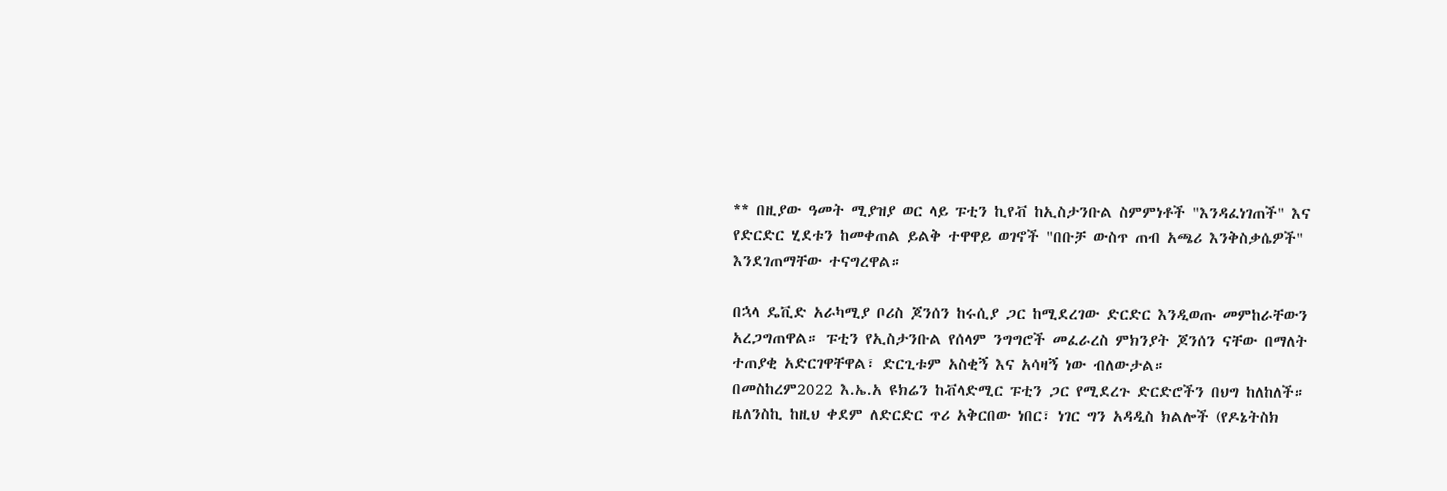** በዚያው ዓመት ሚያዝያ ወር ላይ ፑቲን ኪየቭ ከኢስታንቡል ስምምነቶች "እንዳፈነገጠች" እና የድርድር ሂደቱን ከመቀጠል ይልቅ ተዋዋይ ወገኖች "በቡቻ ውስጥ ጠብ አጫሪ እንቅስቃሴዎች" እንደገጠማቸው ተናግረዋል።

በኋላ ዴቪድ አራካሚያ ቦሪስ ጆንሰን ከሩሲያ ጋር ከሚደረገው ድርድር እንዲወጡ መምከራቸውን አረጋግጠዋል። ፑቲን የኢስታንቡል የሰላም ንግግሮች መፈራረስ ምክንያት ጆንሰን ናቸው በማለት ተጠያቂ አድርገዋቸዋል፣ ድርጊቱም አስቂኝ እና አሳዛኝ ነው ብለውታል።
በመስከረም2022 እ.ኤ.አ ዩክሬን ከቭላድሚር ፑቲን ጋር የሚደረጉ ድርድሮችን በህግ ከለከለች። ዜለንስኪ ከዚህ ቀደም ለድርድር ጥሪ አቅርበው ነበር፣ ነገር ግን አዳዲስ ክልሎች (የዶኔትስክ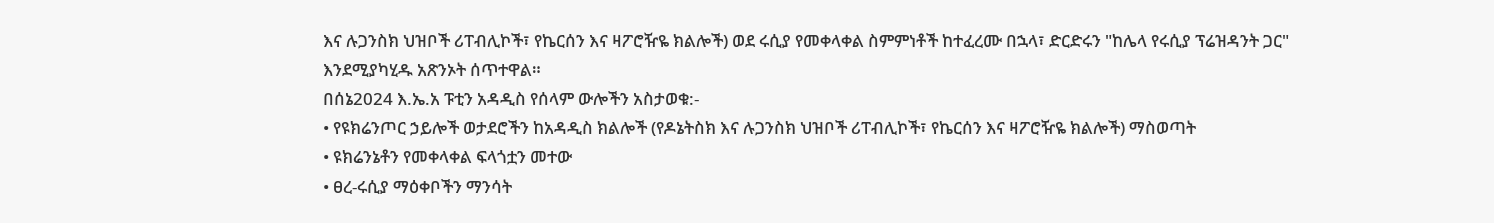እና ሉጋንስክ ህዝቦች ሪፐብሊኮች፣ የኬርሰን እና ዛፖሮዥዬ ክልሎች) ወደ ሩሲያ የመቀላቀል ስምምነቶች ከተፈረሙ በኋላ፣ ድርድሩን "ከሌላ የሩሲያ ፕሬዝዳንት ጋር" እንደሚያካሂዱ አጽንኦት ሰጥተዋል።
በሰኔ2024 እ.ኤ.አ ፑቲን አዳዲስ የሰላም ውሎችን አስታወቁ:-
• የዩክሬንጦር ኃይሎች ወታደሮችን ከአዳዲስ ክልሎች (የዶኔትስክ እና ሉጋንስክ ህዝቦች ሪፐብሊኮች፣ የኬርሰን እና ዛፖሮዥዬ ክልሎች) ማስወጣት
• ዩክሬንኔቶን የመቀላቀል ፍላጎቷን መተው
• ፀረ-ሩሲያ ማዕቀቦችን ማንሳት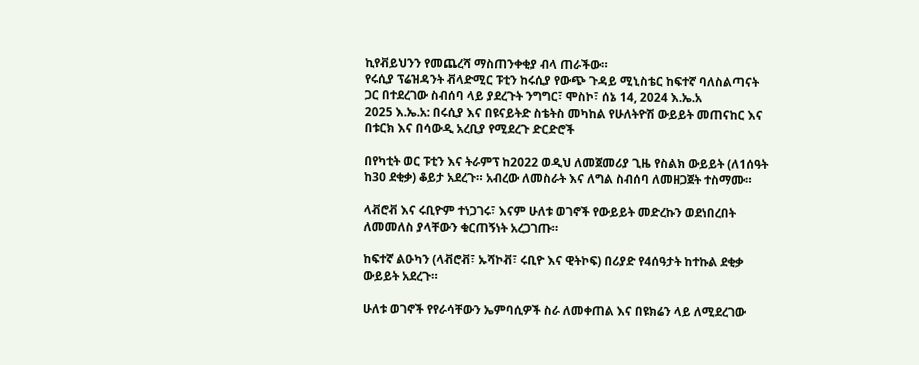ኪየቭይህንን የመጨረሻ ማስጠንቀቂያ ብላ ጠራችው።
የሩሲያ ፕሬዝዳንት ቭላድሚር ፑቲን ከሩሲያ የውጭ ጉዳይ ሚኒስቴር ከፍተኛ ባለስልጣናት ጋር በተደረገው ስብሰባ ላይ ያደረጉት ንግግር፣ ሞስኮ፣ ሰኔ 14, 2024 እ.ኤ.አ
2025 እ.ኤ.አ: በሩሲያ እና በዩናይትድ ስቴትስ መካከል የሁለትዮሽ ውይይት መጠናከር እና በቱርክ እና በሳውዲ አረቢያ የሚደረጉ ድርድሮች

በየካቲት ወር ፑቲን እና ትራምፕ ከ2022 ወዲህ ለመጀመሪያ ጊዜ የስልክ ውይይት (ለ1ሰዓት ከ30 ደቂቃ) ቆይታ አደረጉ። አብረው ለመስራት እና ለግል ስብሰባ ለመዘጋጀት ተስማሙ።

ላቭሮቭ እና ሩቢዮም ተነጋገሩ፣ እናም ሁለቱ ወገኖች የውይይት መድረኩን ወደነበረበት ለመመለስ ያላቸውን ቁርጠኝነት አረጋገጡ።

ከፍተኛ ልዑካን (ላቭሮቭ፣ ኡሻኮቭ፣ ሩቢዮ እና ዊትኮፍ) በሪያድ የ4ሰዓታት ከተኩል ደቂቃ ውይይት አደረጉ።

ሁለቱ ወገኖች የየራሳቸውን ኤምባሲዎች ስራ ለመቀጠል እና በዩክሬን ላይ ለሚደረገው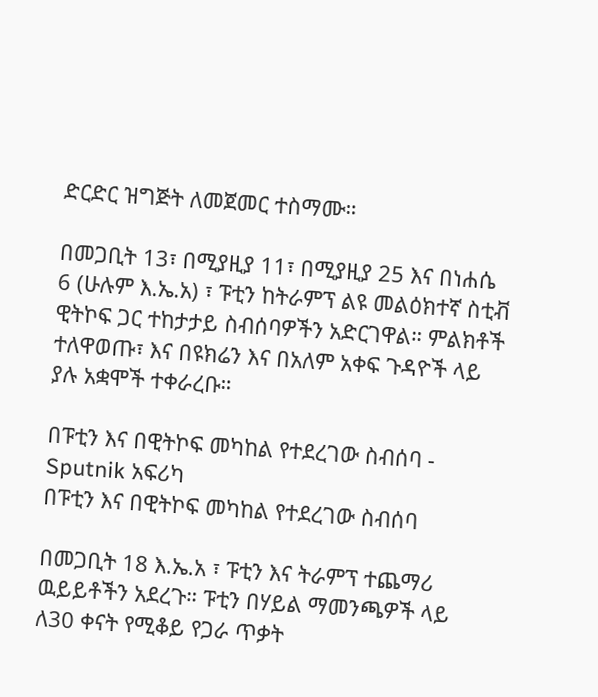ድርድር ዝግጅት ለመጀመር ተስማሙ።

በመጋቢት 13፣ በሚያዚያ 11፣ በሚያዚያ 25 እና በነሐሴ 6 (ሁሉም እ.ኤ.አ) ፣ ፑቲን ከትራምፕ ልዩ መልዕክተኛ ስቲቭ ዊትኮፍ ጋር ተከታታይ ስብሰባዎችን አድርገዋል። ምልክቶች ተለዋወጡ፣ እና በዩክሬን እና በአለም አቀፍ ጉዳዮች ላይ ያሉ አቋሞች ተቀራረቡ።

በፑቲን እና በዊትኮፍ መካከል የተደረገው ስብሰባ - Sputnik አፍሪካ
በፑቲን እና በዊትኮፍ መካከል የተደረገው ስብሰባ

በመጋቢት 18 እ.ኤ.አ ፣ ፑቲን እና ትራምፕ ተጨማሪ ዉይይቶችን አደረጉ። ፑቲን በሃይል ማመንጫዎች ላይ ለ30 ቀናት የሚቆይ የጋራ ጥቃት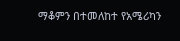ማቆምን በተመለከተ የአሜሪካን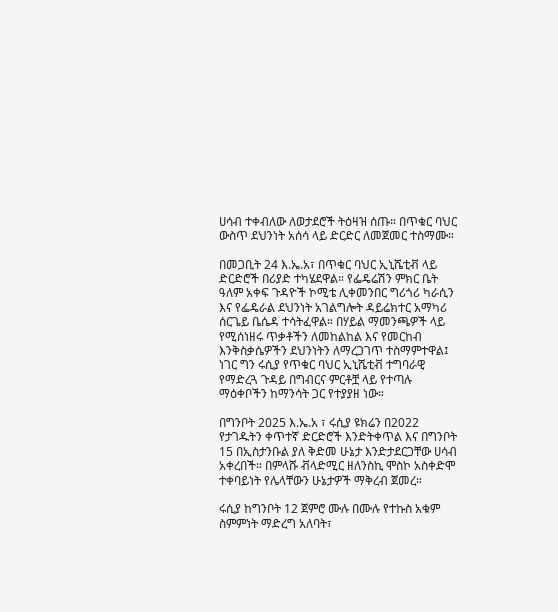ሀሳብ ተቀብለው ለወታደሮች ትዕዛዝ ሰጡ። በጥቁር ባህር ውስጥ ደህንነት አሰሳ ላይ ድርድር ለመጀመር ተስማሙ።

በመጋቢት 24 እ.ኤ.አ፣ በጥቁር ባህር ኢኒሼቲቭ ላይ ድርድሮች በሪያድ ተካሄደዋል። የፌዴሬሽን ምክር ቤት ዓለም አቀፍ ጉዳዮች ኮሚቴ ሊቀመንበር ግሪጎሪ ካራሲን እና የፌዴራል ደህንነት አገልግሎት ዳይሬክተር አማካሪ ሰርጌይ ቤሴዳ ተሳትፈዋል። በሃይል ማመንጫዎች ላይ የሚሰነዘሩ ጥቃቶችን ለመከልከል እና የመርከብ እንቅስቃሴዎችን ደህንነትን ለማረጋገጥ ተስማምተዋል፤ ነገር ግን ሩሲያ የጥቁር ባህር ኢኒሼቲቭ ተግባራዊ የማድረጓ ጉዳይ በግብርና ምርቶቿ ላይ የተጣሉ ማዕቀቦችን ከማንሳት ጋር የተያያዘ ነው።

በግንቦት 2025 እ.ኤ.አ ፣ ሩሲያ ዩክሬን በ2022 የታገዱትን ቀጥተኛ ድርድሮች እንድትቀጥል እና በግንቦት 15 በኢስታንቡል ያለ ቅድመ ሁኔታ እንድታደርጋቸው ሀሳብ አቀረበች። በምላሹ ቭላድሚር ዘለንስኪ ሞስኮ አስቀድሞ ተቀባይነት የሌላቸውን ሁኔታዎች ማቅረብ ጀመረ።

ሩሲያ ከግንቦት 12 ጀምሮ ሙሉ በሙሉ የተኩስ አቁም ስምምነት ማድረግ አለባት፣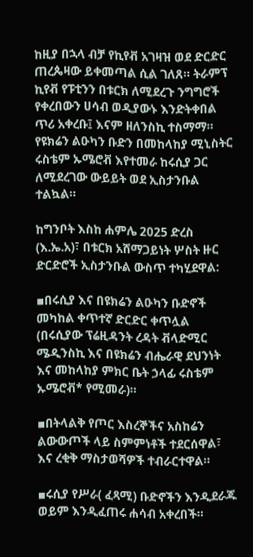ከዚያ በኋላ ብቻ የኪየቭ አገዛዝ ወደ ድርድር ጠረጴዛው ይቀመጣል ሲል ገለጸ። ትራምፕ ኪየቭ የፑቲንን በቱርክ ለሚደረጉ ንግግሮች የቀረበውን ሀሳብ ወዲያውኑ እንድትቀበል ጥሪ አቀረቡ፤ እናም ዘለንስኪ ተስማማ። የዩክሬን ልዑካን ቡድን በመከላከያ ሚኒስትር ሩስቴም ኡሜሮቭ እየተመራ ከሩሲያ ጋር ለሚደረገው ውይይት ወደ ኢስታንቡል ተልኳል።

ከግንቦት እስከ ሐምሌ 2025 ድረስ (እ.ኤ.አ)፣ በቱርክ አሸማጋይነት ሦስት ዙር ድርድሮች ኢስታንቡል ውስጥ ተካሂደዋል:

▪በሩሲያ እና በዩክሬን ልዑካን ቡድኖች መካከል ቀጥተኛ ድርድር ቀጥሏል (በሩሲያው ፕሬዚዳንት ረዳት ቭላድሚር ሜዲንስኪ እና በዩክሬን ብሔራዊ ደህንነት እና መከላከያ ምክር ቤት ኃላፊ ሩስቴም ኡሜሮቭ* የሚመራ)።

▪በትላልቅ የጦር እስረኞችና አስከሬን ልውውጦች ላይ ስምምነቶች ተደርሰዋል፣ እና ረቂቅ ማስታወሻዎች ተብራርተዋል።

▪ሩሲያ የሥራ( ፈጻሚ) ቡድኖችን እንዲደራጁ ወይም እንዲፈጠሩ ሐሳብ አቀረበች።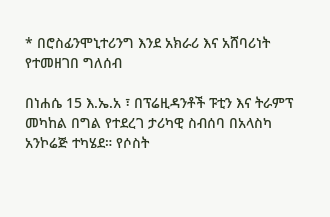* በሮስፊንሞኒተሪንግ እንደ አክራሪ እና አሸባሪነት የተመዘገበ ግለሰብ

በነሐሴ 15 እ.ኤ.አ ፣ በፕሬዚዳንቶች ፑቲን እና ትራምፕ መካከል በግል የተደረገ ታሪካዊ ስብሰባ በአላስካ አንኮሬጅ ተካሄደ። የሶስት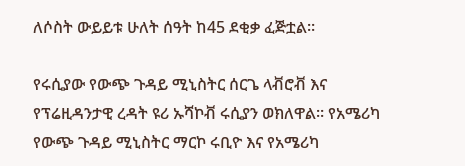ለሶስት ውይይቱ ሁለት ሰዓት ከ45 ደቂቃ ፈጅቷል።

የሩሲያው የውጭ ጉዳይ ሚኒስትር ሰርጌ ላቭሮቭ እና የፕሬዚዳንታዊ ረዳት ዩሪ ኡሻኮቭ ሩሲያን ወክለዋል። የአሜሪካ የውጭ ጉዳይ ሚኒስትር ማርኮ ሩቢዮ እና የአሜሪካ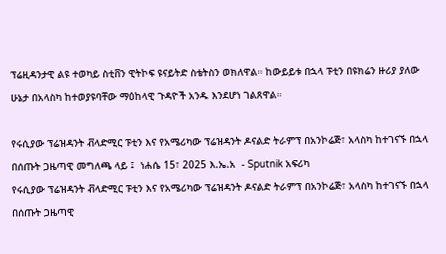ፕሬዚዳንታዊ ልዩ ተወካይ ስቲቨን ዊትኮፍ ዩናይትድ ስቴትስን ወክለዋል። ከውይይቱ በኋላ ፑቲን በዩክሬን ዙሪያ ያለው ሁኔታ በአላስካ ከተወያዩባቸው ማዕከላዊ ጉዳዮች አንዱ እንደሆነ ገልጸዋል።

የሩሲያው ፕሬዝዳንት ቭላድሚር ፑቲን እና የአሜሪካው ፕሬዝዳንት ዶናልድ ትራምፕ በአንኮሬጅ፣ አላስካ ከተገናኙ በኋላ በሰጡት ጋዜጣዊ መግለጫ ላይ ፤  ነሐሴ 15፣ 2025 እ.ኤ.አ  - Sputnik አፍሪካ
የሩሲያው ፕሬዝዳንት ቭላድሚር ፑቲን እና የአሜሪካው ፕሬዝዳንት ዶናልድ ትራምፕ በአንኮሬጅ፣ አላስካ ከተገናኙ በኋላ በሰጡት ጋዜጣዊ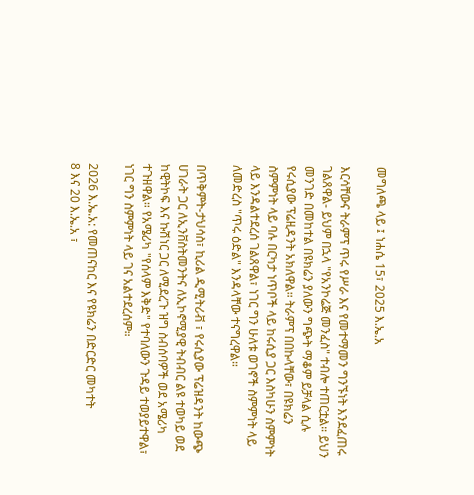መግለጫ ላይ ፤ ነሐሴ 15፣ 2025 እ.ኤ.አ

እርሳቸውና ትራምፕ ጥሩ የሥራ እና የመተማመን ግንኙነት እንደፈጠሩ ገልጸዋል- ይህም በኋላ "የአንኮሬጅ መንፈስ" ተብሎ ተጠርቷል። ይህን መንገድ በመከተል በዩክሬን ያለውን ግጭት ማቆም ይቻላል ሲሉ የሩሲያው ፕሬዚዳንት አክለዋል። ትራምፕ በበኩላቸው፣ በዩክሬን ስምምነት ላይ ባሉ በርካታ ነጥቦች ላይ ከሩሲያ ጋር እስካሁን ስምምነት ላይ እንዳልተደረሰ ገልጸዋል፣ ነገር ግን ሁለቱ ወገኖች ስምምነት ላይ ለመድረስ "ጥሩ ዕድል" እንዳላቸው ተናግረዋል።

በጥቅምት-ታህሳስ፣ ኪሪል ዲሚትሪቭ ፣ የሩሲያው ፕሬዝዳንት ከውጭ ሀገራት ጋር ለኢንቨስትመንትና ለኢኮኖሚያዊ ትብብር ልዩ ተወካይ ወደ ከዊትኮፍ እና ኩሽነር ጋር ለሚደረጉ ዝግ ስብሰባዎች ወደ አሜሪካ ተጉዘዋል። የአሜሪካ "የሰላም እቅድ" የተባለውን ጉዳይ ተወያይተዋል፣ ነገር ግን ስምምነት ላይ ገና አልተደረሰም።

2026 እ.ኤ.አ: የመጠናከር እና የዩክሬን በድርድር መካተት
8 እና 20 እ.ኤ.አ ፣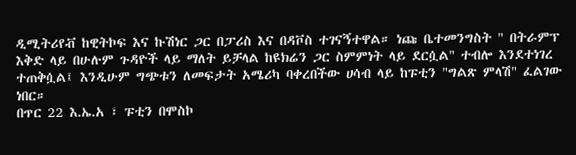ዲሚትሪየቭ ከዊትኮፍ እና ኩሽነር ጋር በፓሪስ እና በዳቮስ ተገናኝተዋል። ነጩ ቤተመንግስት " በትራምፕ እቅድ ላይ በሁሉም ጉዳዮች ላይ ማለት ይቻላል ከዩክሬን ጋር ስምምነት ላይ ደርሷል" ተብሎ እንደተነገረ ተጠቅሷል፤ እንዲሁም ግጭቱን ለመፍታት አሜሪካ ባቀረበችው ሀሳብ ላይ ከፑቲን "ግልጽ ምላሽ" ፈልገው ነበር።
በጥር 22 እ.ኤ.አ ፣ ፑቲን በሞስኮ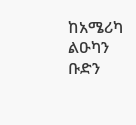ከአሜሪካ ልዑካን ቡድን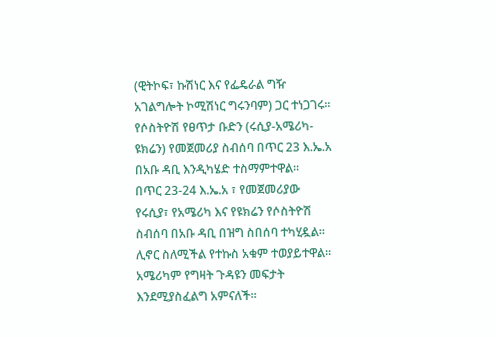(ዊትኮፍ፣ ኩሽነር እና የፌዴራል ግዥ አገልግሎት ኮሚሽነር ግሩንባም) ጋር ተነጋገሩ። የሶስትዮሽ የፀጥታ ቡድን (ሩሲያ-አሜሪካ-ዩክሬን) የመጀመሪያ ስብሰባ በጥር 23 እ.ኤ.አ በአቡ ዳቢ እንዲካሄድ ተስማምተዋል።
በጥር 23-24 እ.ኤ.አ ፣ የመጀመሪያው የሩሲያ፣ የአሜሪካ እና የዩክሬን የሶስትዮሽ ስብሰባ በአቡ ዳቢ በዝግ ስበሰባ ተካሂዷል። ሊኖር ስለሚችል የተኩስ አቁም ተወያይተዋል። አሜሪካም የግዛት ጉዳዩን መፍታት እንደሚያስፈልግ አምናለች።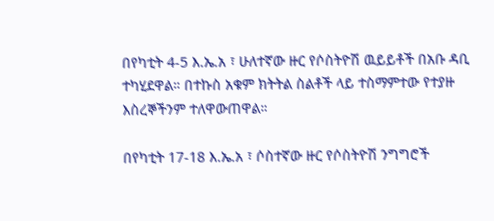በየካቲት 4-5 እ.ኤ.አ ፣ ሁለተኛው ዙር የሶስትዮሽ ዉይይቶች በአቡ ዳቢ ተካሂደዋል። በተኩስ አቁም ክትትል ስልቶች ላይ ተስማምተው የተያዙ እስረኞችንም ተለዋውጠዋል።

በየካቲት 17-18 እ.ኤ.አ ፣ ሶስተኛው ዙር የሶስትዮሽ ንግግሮች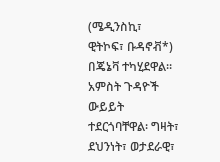(ሜዲንስኪ፣ ዊትኮፍ፣ ቡዳኖቭ*) በጄኔቫ ተካሂደዋል። አምስት ጉዳዮች ውይይት ተደርጎባቸዋል፡ ግዛት፣ ደህንነት፣ ወታደራዊ፣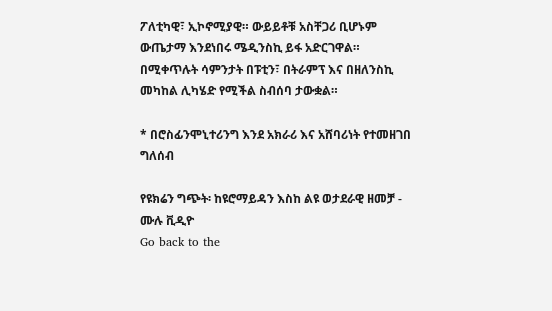ፖለቲካዊ፣ ኢኮኖሚያዊ። ውይይቶቹ አስቸጋሪ ቢሆኑም ውጤታማ እንደነበሩ ሜዲንስኪ ይፋ አድርገዋል። በሚቀጥሉት ሳምንታት በፑቲን፣ በትራምፕ እና በዘለንስኪ መካከል ሊካሄድ የሚችል ስብሰባ ታውቋል።

* በሮስፊንሞኒተሪንግ እንደ አክራሪ እና አሸባሪነት የተመዘገበ ግለሰብ

የዩክሬን ግጭት፡ ከዩሮማይዳን እስከ ልዩ ወታደራዊ ዘመቻ - ሙሉ ቪዲዮ
Go back to the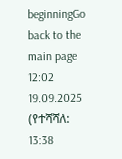beginningGo back to the main page
12:02 19.09.2025 (የተሻሻለ: 13:38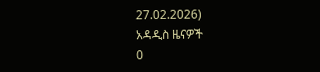27.02.2026)
አዳዲስ ዜናዎች
0